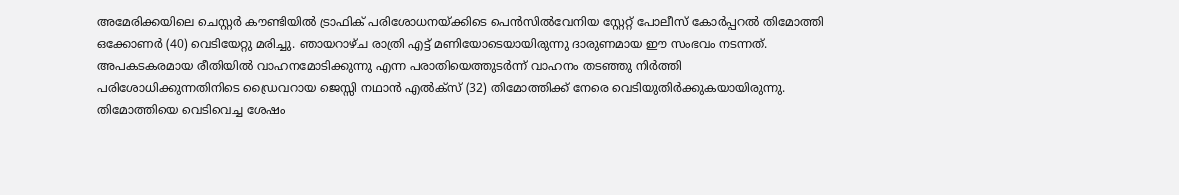അമേരിക്കയിലെ ചെസ്റ്റർ കൗണ്ടിയിൽ ട്രാഫിക് പരിശോധനയ്ക്കിടെ പെൻസിൽവേനിയ സ്റ്റേറ്റ് പോലീസ് കോർപ്പറൽ തിമോത്തി ഒക്കോണർ (40) വെടിയേറ്റു മരിച്ചു. ഞായറാഴ്ച രാത്രി എട്ട് മണിയോടെയായിരുന്നു ദാരുണമായ ഈ സംഭവം നടന്നത്. അപകടകരമായ രീതിയിൽ വാഹനമോടിക്കുന്നു എന്ന പരാതിയെത്തുടർന്ന് വാഹനം തടഞ്ഞു നിർത്തി പരിശോധിക്കുന്നതിനിടെ ഡ്രൈവറായ ജെസ്സി നഥാൻ എൽക്സ് (32) തിമോത്തിക്ക് നേരെ വെടിയുതിർക്കുകയായിരുന്നു. തിമോത്തിയെ വെടിവെച്ച ശേഷം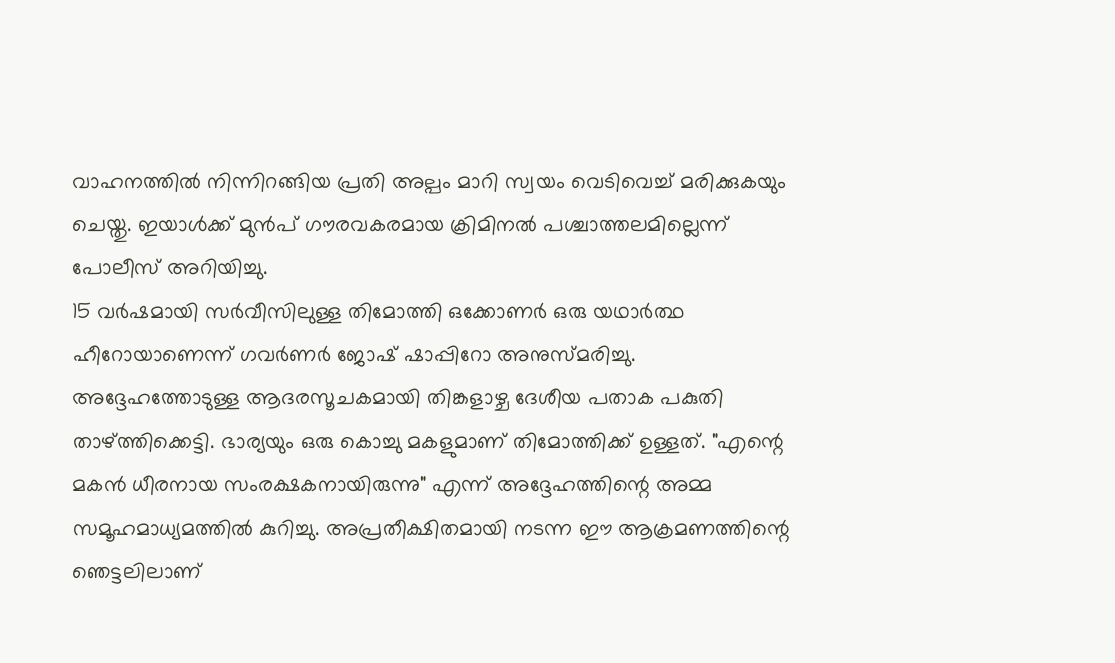വാഹനത്തിൽ നിന്നിറങ്ങിയ പ്രതി അല്പം മാറി സ്വയം വെടിവെച്ച് മരിക്കുകയും ചെയ്തു. ഇയാൾക്ക് മുൻപ് ഗൗരവകരമായ ക്രിമിനൽ പശ്ചാത്തലമില്ലെന്ന് പോലീസ് അറിയിച്ചു.
15 വർഷമായി സർവീസിലുള്ള തിമോത്തി ഒക്കോണർ ഒരു യഥാർത്ഥ ഹീറോയാണെന്ന് ഗവർണർ ജോഷ് ഷാപ്പിറോ അനുസ്മരിച്ചു. അദ്ദേഹത്തോടുള്ള ആദരസൂചകമായി തിങ്കളാഴ്ച ദേശീയ പതാക പകുതി താഴ്ത്തിക്കെട്ടി. ഭാര്യയും ഒരു കൊച്ചു മകളുമാണ് തിമോത്തിക്ക് ഉള്ളത്. "എന്റെ മകൻ ധീരനായ സംരക്ഷകനായിരുന്നു" എന്ന് അദ്ദേഹത്തിന്റെ അമ്മ സമൂഹമാധ്യമത്തിൽ കുറിച്ചു. അപ്രതീക്ഷിതമായി നടന്ന ഈ ആക്രമണത്തിന്റെ ഞെട്ടലിലാണ്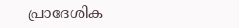പ്രാദേശിക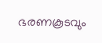ഭരണകൂടവും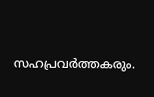സഹപ്രവർത്തകരും.